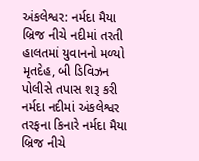અંકલેશ્વર: નર્મદા મૈયા બ્રિજ નીચે નદીમાં તરતી હાલતમાં યુવાનનો મળ્યો મૃતદેહ, બી ડિવિઝન પોલીસે તપાસ શરૂ કરી
નર્મદા નદીમાં અંકલેશ્વર તરફના કિનારે નર્મદા મૈયા બ્રિજ નીચે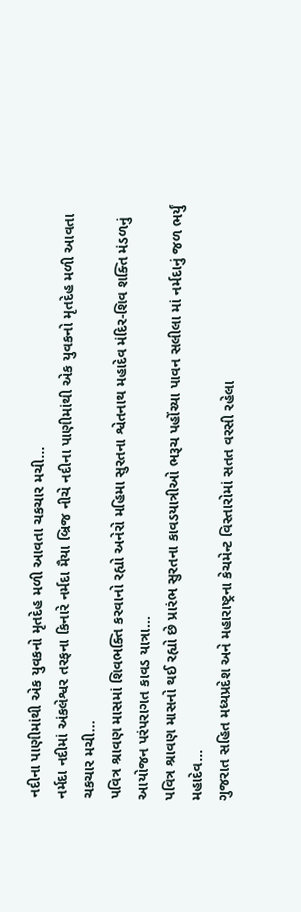નદીના પાણીમાંથી એક યુવકનો મૃતદેહ મળી આવતા ચકચાર મચી…
નર્મદા નદીમાં અંકલેશ્વર તરફના કિનારે નર્મદા મૈયા બ્રિજ નીચે નદીના પાણીમાંથી એક યુવકનો મૃતદેહ મળી આવતા ચકચાર મચી…
પવિત્ર શ્રાવણ માસમાં શિવભક્તિ કરવાનો રહ્યો અનેરો મહિમા સુરતના શ્વેતનાથ મહાદેવ મંદિર-શિવ શક્તિ મંડળનું આયોજન પરંપરાગત કાવડ યાત્રા…
પવિત્ર શ્રાવણ માસનો થઈ રહ્યો છે પ્રારંભ સુરતના કાવડયાત્રીઓ ભરૂચ પહોંચ્યા પાવન સલીલા માં નર્મદાનું જળ ભર્યું મહાદેવ…
ગુજરાત સહિત મધ્યપ્રદેશ અને મહારાષ્ટ્રના કેચમેન્ટ વિસ્તારોમાં સતત વરસી રહેલા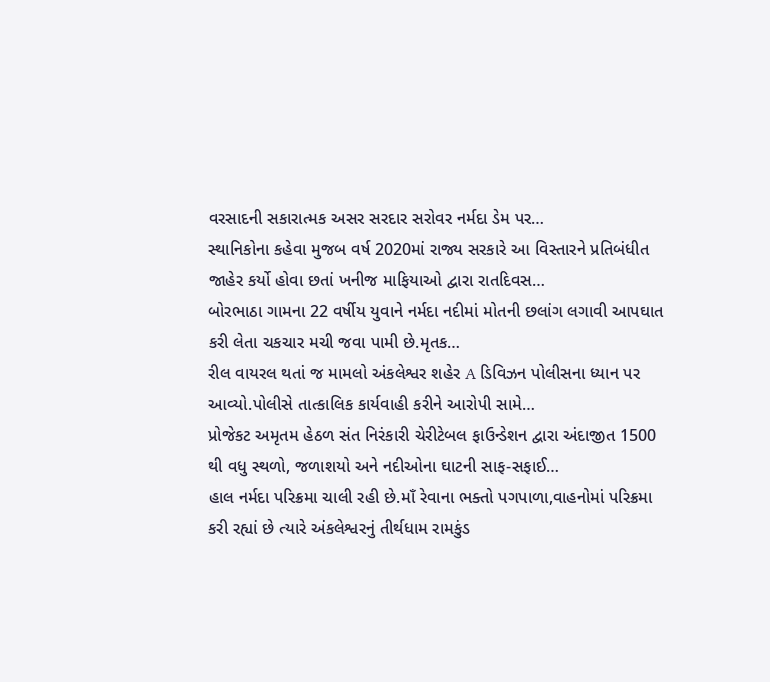વરસાદની સકારાત્મક અસર સરદાર સરોવર નર્મદા ડેમ પર…
સ્થાનિકોના કહેવા મુજબ વર્ષ 2020માં રાજ્ય સરકારે આ વિસ્તારને પ્રતિબંધીત જાહેર કર્યો હોવા છતાં ખનીજ માફિયાઓ દ્વારા રાતદિવસ…
બોરભાઠા ગામના 22 વર્ષીય યુવાને નર્મદા નદીમાં મોતની છલાંગ લગાવી આપઘાત કરી લેતા ચકચાર મચી જવા પામી છે.મૃતક…
રીલ વાયરલ થતાં જ મામલો અંકલેશ્વર શહેર A ડિવિઝન પોલીસના ધ્યાન પર આવ્યો.પોલીસે તાત્કાલિક કાર્યવાહી કરીને આરોપી સામે…
પ્રોજેકટ અમૃતમ હેઠળ સંત નિરંકારી ચેરીટેબલ ફાઉન્ડેશન દ્વારા અંદાજીત 1500 થી વધુ સ્થળો, જળાશયો અને નદીઓના ઘાટની સાફ-સફાઈ…
હાલ નર્મદા પરિક્રમા ચાલી રહી છે.માઁ રેવાના ભક્તો પગપાળા,વાહનોમાં પરિક્રમા કરી રહ્યાં છે ત્યારે અંકલેશ્વરનું તીર્થધામ રામકુંડ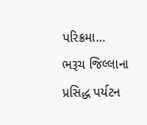પરિક્રમા…
ભરૂચ જિલ્લાના પ્રસિદ્ધ પર્યટન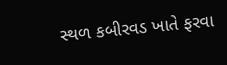સ્થળ કબીરવડ ખાતે ફરવા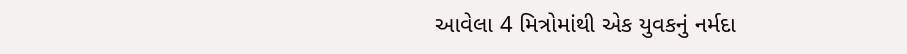આવેલા 4 મિત્રોમાંથી એક યુવકનું નર્મદા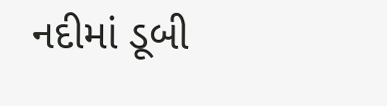નદીમાં ડૂબી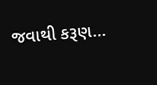જવાથી કરૂણ…